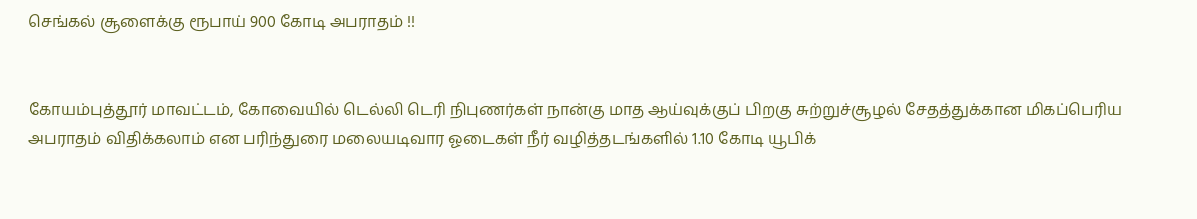செங்கல் சூளைக்கு ரூபாய் 900 கோடி அபராதம் !!


கோயம்புத்தூர் மாவட்டம், கோவையில் டெல்லி டெரி நிபுணர்கள் நான்கு மாத ஆய்வுக்குப் பிறகு சுற்றுச்சூழல் சேதத்துக்கான மிகப்பெரிய அபராதம் விதிக்கலாம் என பரிந்துரை மலையடிவார ஓடைகள் நீர் வழித்தடங்களில் 1.10 கோடி யூபிக்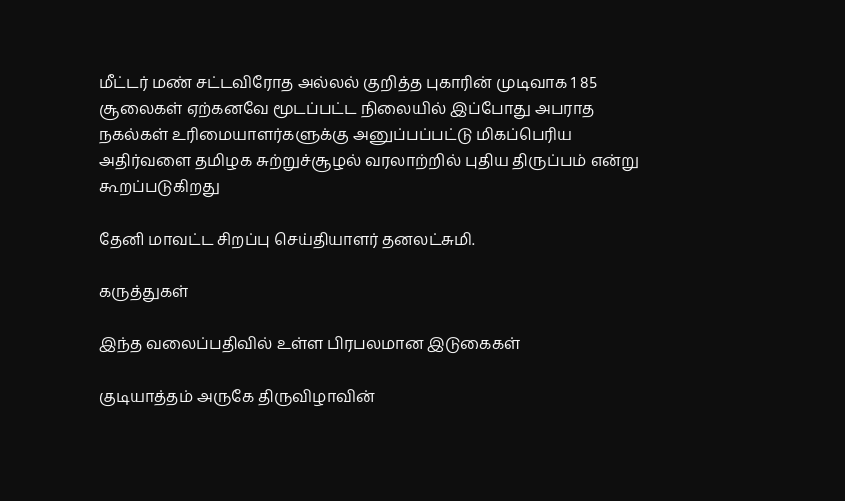மீட்டர் மண் சட்டவிரோத அல்லல் குறித்த புகாரின் முடிவாக 1 85 சூலைகள் ஏற்கனவே மூடப்பட்ட நிலையில் இப்போது அபராத நகல்கள் உரிமையாளர்களுக்கு அனுப்பப்பட்டு மிகப்பெரிய அதிர்வளை தமிழக சுற்றுச்சூழல் வரலாற்றில் புதிய திருப்பம் என்று கூறப்படுகிறது

தேனி மாவட்ட சிறப்பு செய்தியாளர் தனலட்சுமி.

கருத்துகள்

இந்த வலைப்பதிவில் உள்ள பிரபலமான இடுகைகள்

குடியாத்தம் அருகே திருவிழாவின்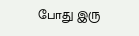போது இரு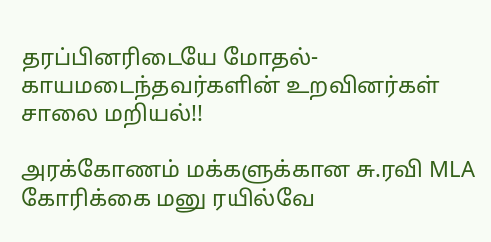தரப்பினரிடையே மோதல்- காயமடைந்தவர்களின் உறவினர்கள் சாலை மறியல்!!

அரக்கோணம் மக்களுக்கான சு.ரவி MLA கோரிக்கை மனு ரயில்வே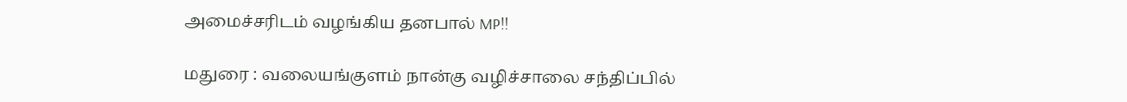அமைச்சரிடம் வழங்கிய தனபால் MP!!

மதுரை : வலையங்குளம் நான்கு வழிச்சாலை சந்திப்பில்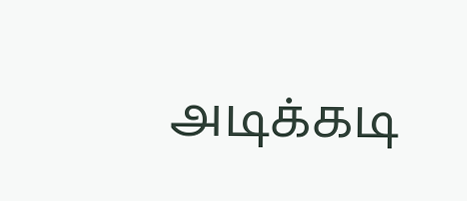அடிக்கடி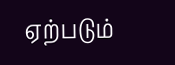ஏற்படும்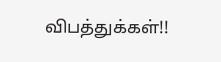விபத்துக்கள்!!